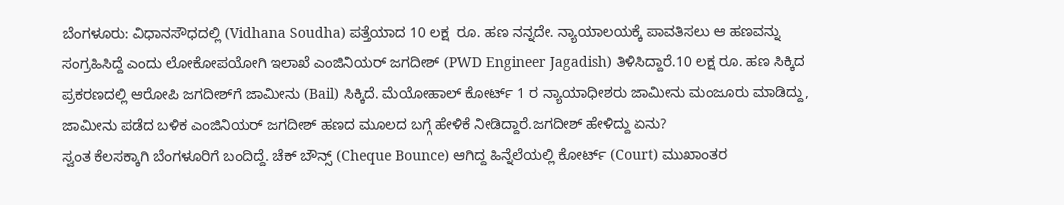ಬೆಂಗಳೂರು: ವಿಧಾನಸೌಧದಲ್ಲಿ (Vidhana Soudha) ಪತ್ತೆಯಾದ 10 ಲಕ್ಷ  ರೂ. ಹಣ ನನ್ನದೇ. ನ್ಯಾಯಾಲಯಕ್ಕೆ ಪಾವತಿಸಲು ಆ ಹಣವನ್ನು ಸಂಗ್ರಹಿಸಿದ್ದೆ ಎಂದು ಲೋಕೋಪಯೋಗಿ ಇಲಾಖೆ ಎಂಜಿನಿಯರ್‌ ಜಗದೀಶ್‌ (PWD Engineer Jagadish) ತಿಳಿಸಿದ್ದಾರೆ.10 ಲಕ್ಷ ರೂ. ಹಣ ಸಿಕ್ಕಿದ ಪ್ರಕರಣದಲ್ಲಿ ಆರೋಪಿ ಜಗದೀಶ್‌ಗೆ ಜಾಮೀನು (Bail) ಸಿಕ್ಕಿದೆ. ಮೆಯೋಹಾಲ್ ಕೋರ್ಟ್ 1 ರ ನ್ಯಾಯಾಧೀಶರು ಜಾಮೀನು ಮಂಜೂರು ಮಾಡಿದ್ದು, ಜಾಮೀನು ಪಡೆದ ಬಳಿಕ ಎಂಜಿನಿಯರ್ ಜಗದೀಶ್ ಹಣದ ಮೂಲದ ಬಗ್ಗೆ ಹೇಳಿಕೆ ನೀಡಿದ್ದಾರೆ.ಜಗದೀಶ್‌ ಹೇಳಿದ್ದು ಏನು?
ಸ್ವಂತ ಕೆಲಸಕ್ಕಾಗಿ ಬೆಂಗಳೂರಿಗೆ ಬಂದಿದ್ದೆ. ಚೆಕ್ ಬೌನ್ಸ್ (Cheque Bounce) ಆಗಿದ್ದ ಹಿನ್ನೆಲೆಯಲ್ಲಿ ಕೋರ್ಟ್ (Court) ಮುಖಾಂತರ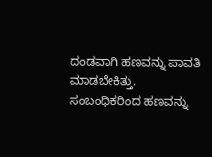ದಂಡವಾಗಿ ಹಣವನ್ನು ಪಾವತಿ ಮಾಡಬೇಕಿತ್ತು. ಸಂಬಂಧಿಕರಿಂದ ಹಣವನ್ನು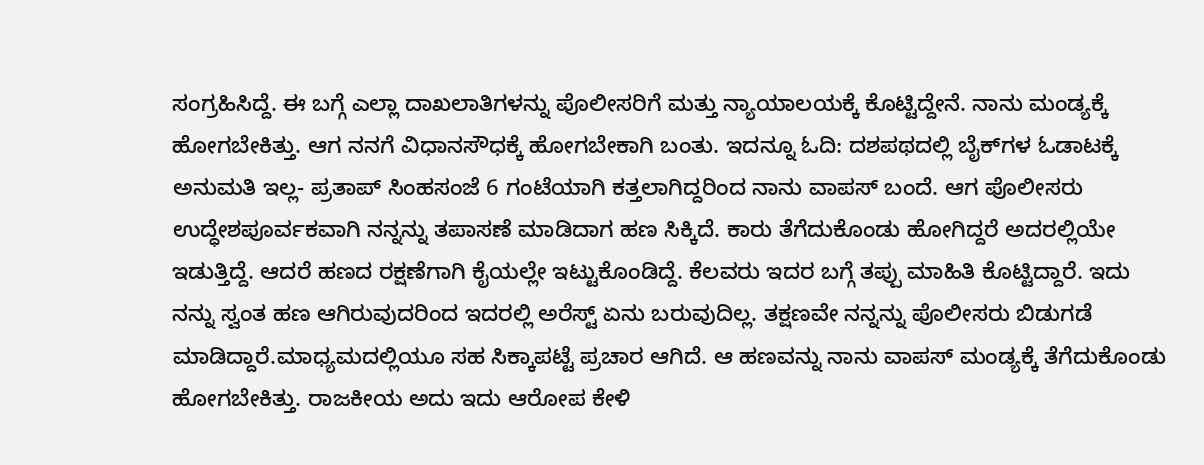ಸಂಗ್ರಹಿಸಿದ್ದೆ. ಈ ಬಗ್ಗೆ ಎಲ್ಲಾ ದಾಖಲಾತಿಗಳನ್ನು ಪೊಲೀಸರಿಗೆ ಮತ್ತು ನ್ಯಾಯಾಲಯಕ್ಕೆ ಕೊಟ್ಟಿದ್ದೇನೆ. ನಾನು ಮಂಡ್ಯಕ್ಕೆ ಹೋಗಬೇಕಿತ್ತು. ಆಗ ನನಗೆ ವಿಧಾನಸೌಧಕ್ಕೆ ಹೋಗಬೇಕಾಗಿ ಬಂತು. ಇದನ್ನೂ ಓದಿ: ದಶಪಥದಲ್ಲಿ ಬೈಕ್‌ಗಳ ಓಡಾಟಕ್ಕೆ ಅನುಮತಿ ಇಲ್ಲ- ಪ್ರತಾಪ್ ಸಿಂಹಸಂಜೆ 6 ಗಂಟೆಯಾಗಿ ಕತ್ತಲಾಗಿದ್ದರಿಂದ ನಾನು ವಾಪಸ್ ಬಂದೆ. ಆಗ ಪೊಲೀಸರು ಉದ್ಧೇಶಪೂರ್ವಕವಾಗಿ ನನ್ನನ್ನು ತಪಾಸಣೆ ಮಾಡಿದಾಗ ಹಣ ಸಿಕ್ಕಿದೆ. ಕಾರು ತೆಗೆದುಕೊಂಡು ಹೋಗಿದ್ದರೆ ಅದರಲ್ಲಿಯೇ ಇಡುತ್ತಿದ್ದೆ. ಆದರೆ ಹಣದ ರಕ್ಷಣೆಗಾಗಿ ಕೈಯಲ್ಲೇ ಇಟ್ಟುಕೊಂಡಿದ್ದೆ. ಕೆಲವರು ಇದರ ಬಗ್ಗೆ ತಪ್ಪು ಮಾಹಿತಿ ಕೊಟ್ಟಿದ್ದಾರೆ. ಇದು ನನ್ನು ಸ್ವಂತ ಹಣ ಆಗಿರುವುದರಿಂದ ಇದರಲ್ಲಿ ಅರೆಸ್ಟ್ ಏನು ಬರುವುದಿಲ್ಲ. ತಕ್ಷಣವೇ ನನ್ನನ್ನು ಪೊಲೀಸರು ಬಿಡುಗಡೆ ಮಾಡಿದ್ದಾರೆ.ಮಾಧ್ಯಮದಲ್ಲಿಯೂ ಸಹ ಸಿಕ್ಕಾಪಟ್ಟೆ ಪ್ರಚಾರ ಆಗಿದೆ. ಆ ಹಣವನ್ನು ನಾನು ವಾಪಸ್ ಮಂಡ್ಯಕ್ಕೆ ತೆಗೆದುಕೊಂಡು ಹೋಗಬೇಕಿತ್ತು. ರಾಜಕೀಯ ಅದು ಇದು ಆರೋಪ ಕೇಳಿ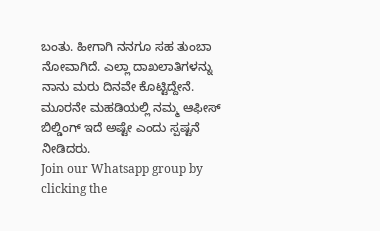ಬಂತು. ಹೀಗಾಗಿ ನನಗೂ ಸಹ ತುಂಬಾ ನೋವಾಗಿದೆ. ಎಲ್ಲಾ ದಾಖಲಾತಿಗಳನ್ನು ನಾನು ಮರು ದಿನವೇ ಕೊಟ್ಟಿದ್ದೇನೆ. ಮೂರನೇ ಮಹಡಿಯಲ್ಲಿ ನಮ್ಮ ಆಫೀಸ್ ಬಿಲ್ಡಿಂಗ್ ಇದೆ ಅಷ್ಟೇ ಎಂದು ಸ್ಪಷ್ಟನೆ ನೀಡಿದರು.
Join our Whatsapp group by clicking the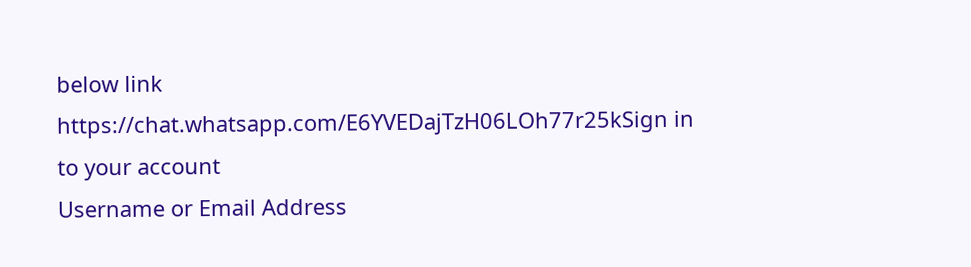below link
https://chat.whatsapp.com/E6YVEDajTzH06LOh77r25kSign in to your account
Username or Email Address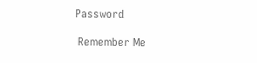Password

 Remember Me